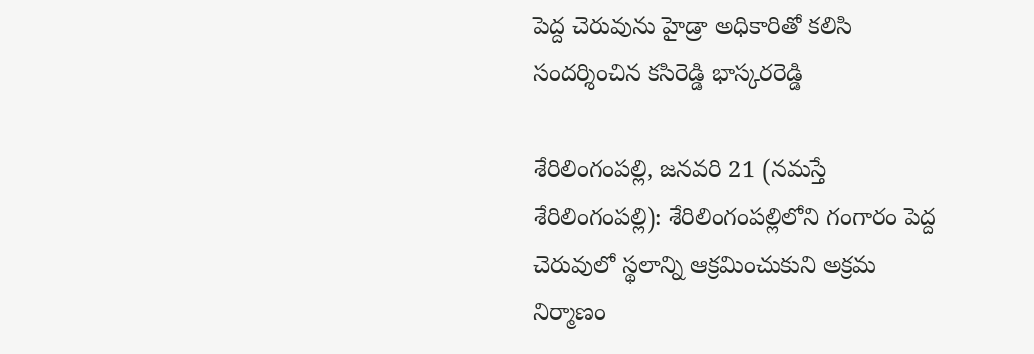పెద్ద చెరువును హైడ్రా అధికారితో క‌లిసి సంద‌ర్శించిన కసిరెడ్డి భాస్కరరెడ్డి

శేరిలింగంప‌ల్లి, జ‌న‌వ‌రి 21 (న‌మ‌స్తే శేరిలింగంప‌ల్లి): శేరిలింగంప‌ల్లిలోని గంగారం పెద్ద చెరువులో స్థ‌లాన్ని ఆక్ర‌మించుకుని అక్ర‌మ నిర్మాణం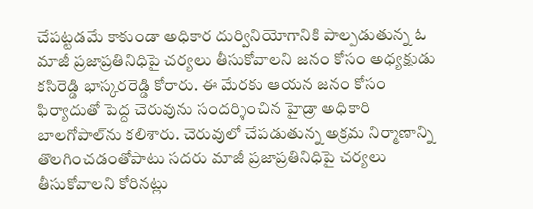చేప‌ట్ట‌డ‌మే కాకుండా అధికార దుర్వినియోగానికి పాల్ప‌డుతున్న ఓ మాజీ ప్ర‌జాప్ర‌తినిధిపై చ‌ర్య‌లు తీసుకోవాల‌ని జనం కోసం అధ్యక్షుడు కసిరెడ్డి భాస్కరరెడ్డి కోరారు. ఈ మేర‌కు ఆయ‌న జ‌నం కోసం ఫిర్యాదుతో పెద్ద చెరువును సంద‌ర్శించిన హైడ్రా అధికారి బాల‌గోపాల్‌ను క‌లిశారు. చెరువులో చేప‌డుతున్న అక్ర‌మ నిర్మాణాన్ని తొల‌గించ‌డంతోపాటు స‌ద‌రు మాజీ ప్ర‌జాప్ర‌తినిధిపై చ‌ర్య‌లు తీసుకోవాల‌ని కోరిన‌ట్లు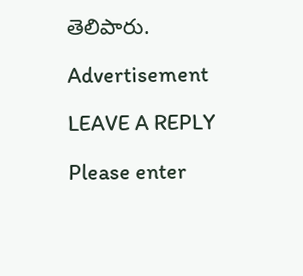తెలిపారు.

Advertisement

LEAVE A REPLY

Please enter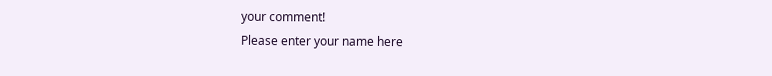your comment!
Please enter your name here